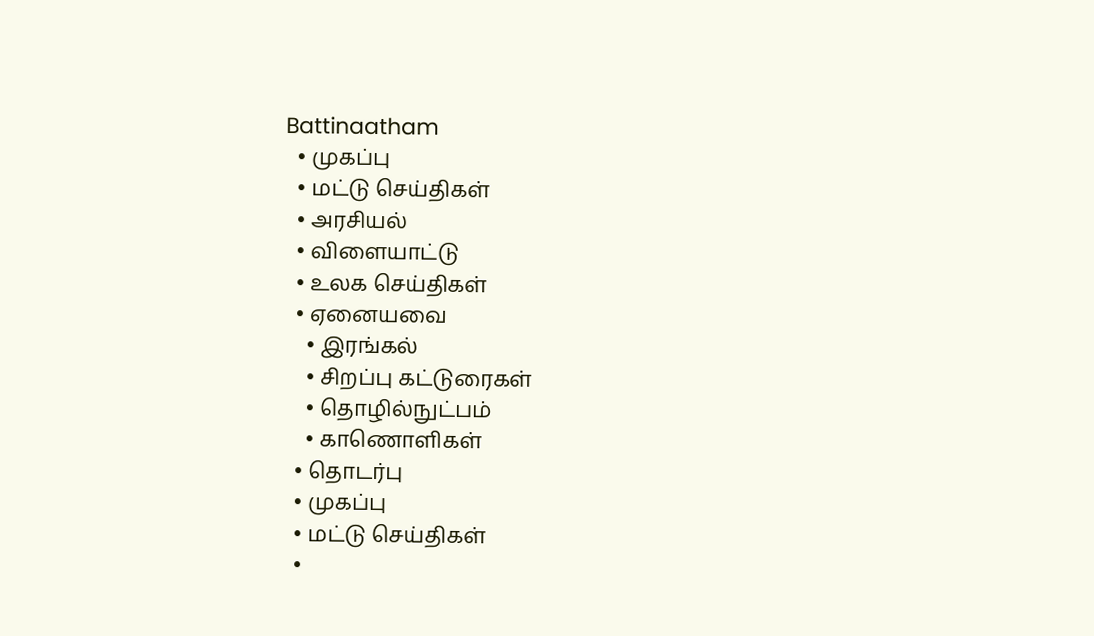Battinaatham
  • முகப்பு
  • மட்டு செய்திகள்
  • அரசியல்
  • விளையாட்டு
  • உலக செய்திகள்
  • ஏனையவை
    • இரங்கல்
    • சிறப்பு கட்டுரைகள்
    • தொழில்நுட்பம்
    • காணொளிகள்
  • தொடர்பு
  • முகப்பு
  • மட்டு செய்திகள்
  •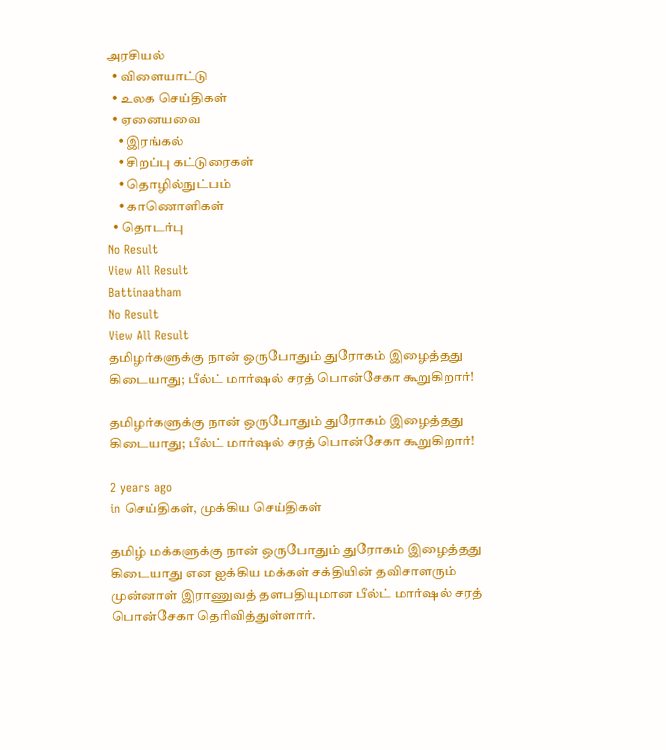அரசியல்
  • விளையாட்டு
  • உலக செய்திகள்
  • ஏனையவை
    • இரங்கல்
    • சிறப்பு கட்டுரைகள்
    • தொழில்நுட்பம்
    • காணொளிகள்
  • தொடர்பு
No Result
View All Result
Battinaatham
No Result
View All Result
தமிழர்களுக்கு நான் ஒருபோதும் துரோகம் இழைத்தது கிடையாது; பீல்ட் மார்ஷல் சரத் பொன்சேகா கூறுகிறார்!

தமிழர்களுக்கு நான் ஒருபோதும் துரோகம் இழைத்தது கிடையாது; பீல்ட் மார்ஷல் சரத் பொன்சேகா கூறுகிறார்!

2 years ago
in செய்திகள், முக்கிய செய்திகள்

தமிழ் மக்களுக்கு நான் ஒருபோதும் துரோகம் இழைத்தது கிடையாது என ஐக்கிய மக்கள் சக்தியின் தவிசாளரும் முன்னாள் இராணுவத் தளபதியுமான பீல்ட் மார்ஷல் சரத் பொன்சேகா தெரிவித்துள்ளார்.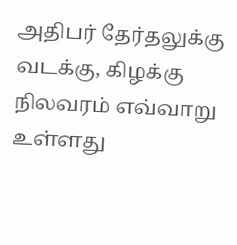அதிபர் தேர்தலுக்கு வடக்கு, கிழக்கு நிலவரம் எவ்வாறு உள்ளது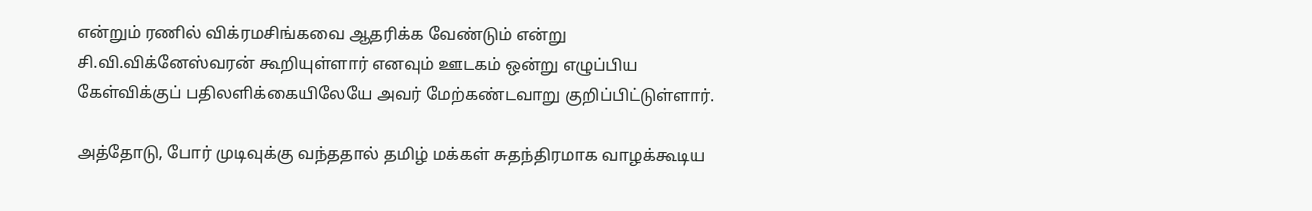என்றும் ரணில் விக்ரமசிங்கவை ஆதரிக்க வேண்டும் என்று சி.வி.விக்னேஸ்வரன் கூறியுள்ளார் எனவும் ஊடகம் ஒன்று எழுப்பிய கேள்விக்குப் பதிலளிக்கையிலேயே அவர் மேற்கண்டவாறு குறிப்பிட்டுள்ளார்.

அத்தோடு, போர் முடிவுக்கு வந்ததால் தமிழ் மக்கள் சுதந்திரமாக வாழக்கூடிய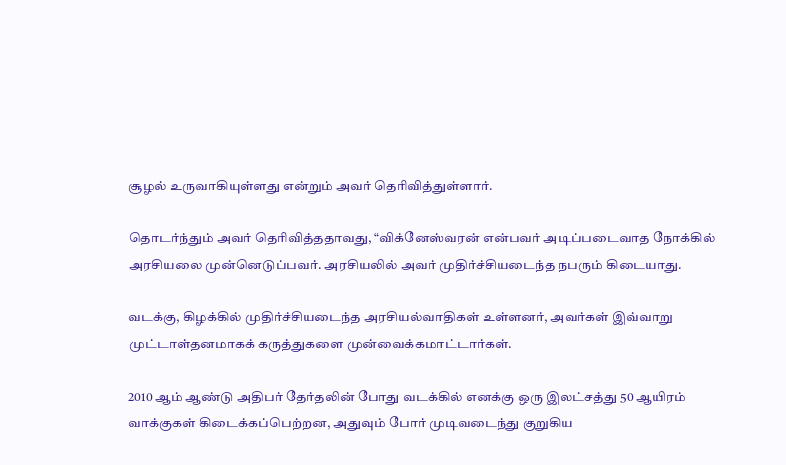சூழல் உருவாகியுள்ளது என்றும் அவர் தெரிவித்துள்ளார்.

தொடர்ந்தும் அவர் தெரிவித்ததாவது, “விக்னேஸ்வரன் என்பவர் அடிப்படைவாத நோக்கில் அரசியலை முன்னெடுப்பவர். அரசியலில் அவர் முதிர்ச்சியடைந்த நபரும் கிடையாது.

வடக்கு, கிழக்கில் முதிர்ச்சியடைந்த அரசியல்வாதிகள் உள்ளனர், அவர்கள் இவ்வாறு முட்டாள்தனமாகக் கருத்துகளை முன்வைக்கமாட்டார்கள்.

2010 ஆம் ஆண்டு அதிபர் தேர்தலின் போது வடக்கில் எனக்கு ஒரு இலட்சத்து 50 ஆயிரம் வாக்குகள் கிடைக்கப்பெற்றன, அதுவும் போர் முடிவடைந்து குறுகிய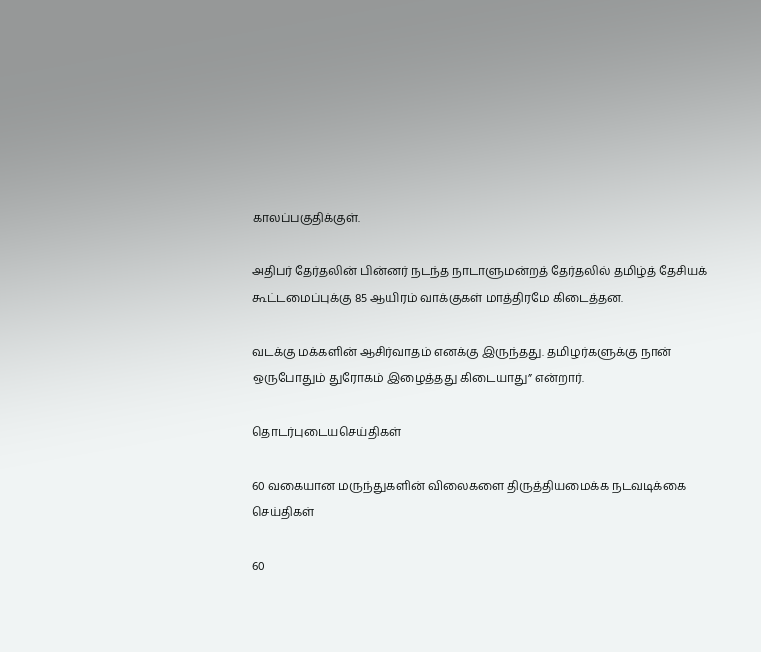காலப்பகுதிக்குள்.

அதிபர் தேர்தலின் பின்னர் நடந்த நாடாளுமன்றத் தேர்தலில் தமிழ்த் தேசியக் கூட்டமைப்புக்கு 85 ஆயிரம் வாக்குகள் மாத்திரமே கிடைத்தன.

வடக்கு மக்களின் ஆசிர்வாதம் எனக்கு இருந்தது. தமிழர்களுக்கு நான் ஒருபோதும் துரோகம் இழைத்தது கிடையாது” என்றார்.

தொடர்புடையசெய்திகள்

60 வகையான மருந்துகளின் விலைகளை திருத்தியமைக்க நடவடிக்கை
செய்திகள்

60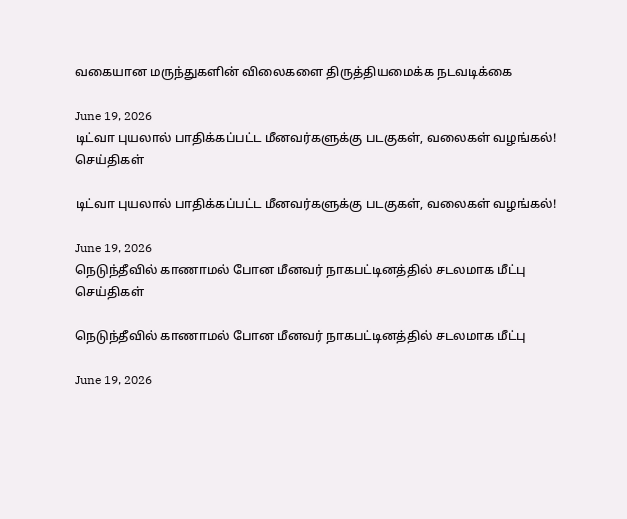வகையான மருந்துகளின் விலைகளை திருத்தியமைக்க நடவடிக்கை

June 19, 2026
டிட்வா புயலால் பாதிக்கப்பட்ட மீனவர்களுக்கு படகுகள், வலைகள் வழங்கல்!
செய்திகள்

டிட்வா புயலால் பாதிக்கப்பட்ட மீனவர்களுக்கு படகுகள், வலைகள் வழங்கல்!

June 19, 2026
நெடுந்தீவில் காணாமல் போன மீனவர் நாகபட்டினத்தில் சடலமாக மீட்பு
செய்திகள்

நெடுந்தீவில் காணாமல் போன மீனவர் நாகபட்டினத்தில் சடலமாக மீட்பு

June 19, 2026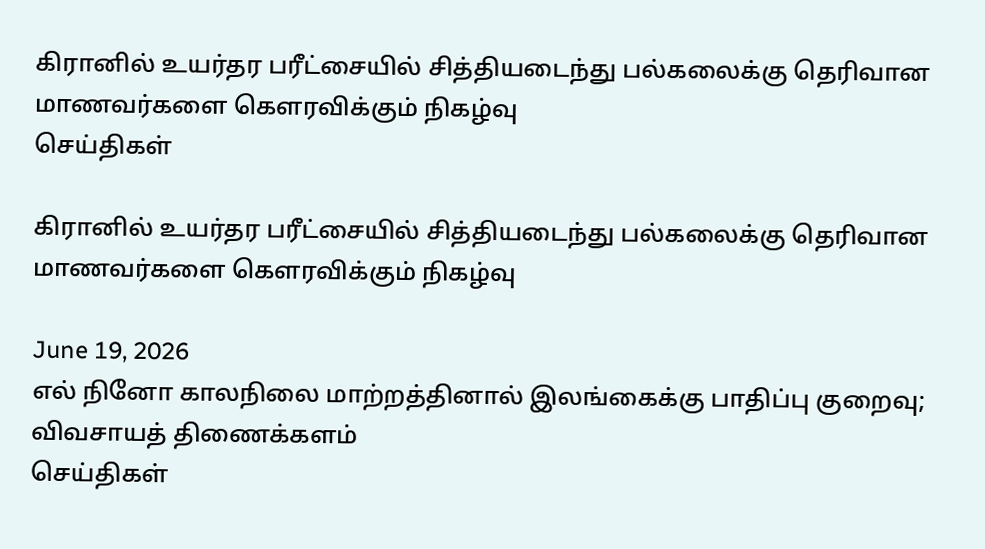கிரானில் உயர்தர பரீட்சையில் சித்தியடைந்து பல்கலைக்கு தெரிவான மாணவர்களை கௌரவிக்கும் நிகழ்வு
செய்திகள்

கிரானில் உயர்தர பரீட்சையில் சித்தியடைந்து பல்கலைக்கு தெரிவான மாணவர்களை கௌரவிக்கும் நிகழ்வு

June 19, 2026
எல் நினோ காலநிலை மாற்றத்தினால் இலங்கைக்கு பாதிப்பு குறைவு; விவசாயத் திணைக்களம்
செய்திகள்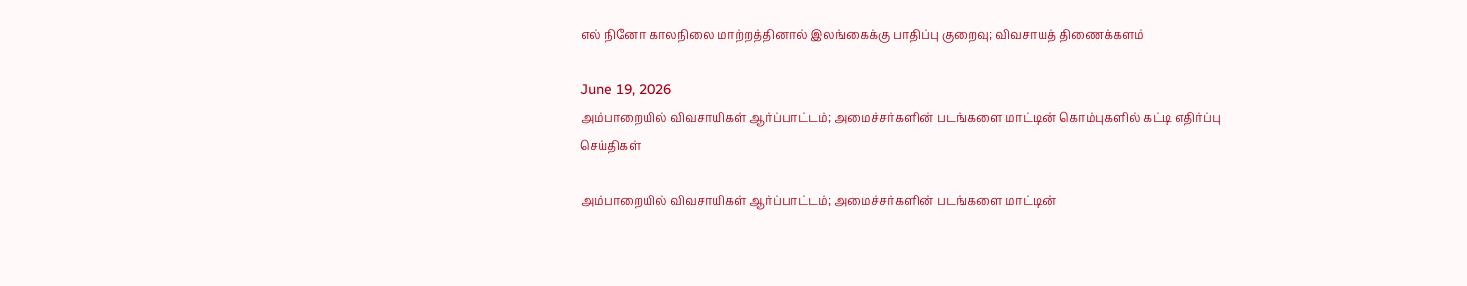எல் நினோ காலநிலை மாற்றத்தினால் இலங்கைக்கு பாதிப்பு குறைவு; விவசாயத் திணைக்களம்

June 19, 2026
அம்பாறையில் விவசாயிகள் ஆர்ப்பாட்டம்; அமைச்சர்களின் படங்களை மாட்டின் கொம்புகளில் கட்டி எதிர்ப்பு
செய்திகள்

அம்பாறையில் விவசாயிகள் ஆர்ப்பாட்டம்; அமைச்சர்களின் படங்களை மாட்டின்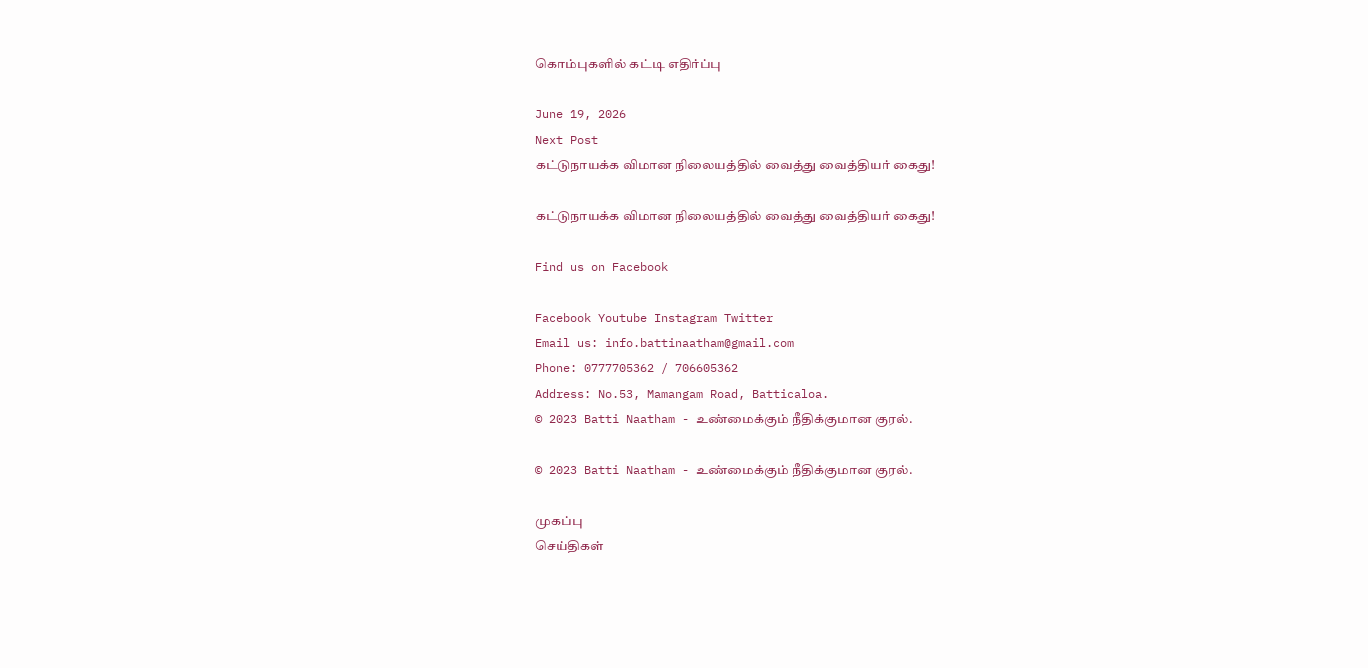கொம்புகளில் கட்டி எதிர்ப்பு

June 19, 2026
Next Post
கட்டுநாயக்க விமான நிலையத்தில் வைத்து வைத்தியர் கைது!

கட்டுநாயக்க விமான நிலையத்தில் வைத்து வைத்தியர் கைது!

Find us on Facebook

Facebook Youtube Instagram Twitter
Email us: info.battinaatham@gmail.com
Phone: 0777705362 / 706605362
Address: No.53, Mamangam Road, Batticaloa.
© 2023 Batti Naatham - உண்மைக்கும் நீதிக்குமான குரல்.

© 2023 Batti Naatham - உண்மைக்கும் நீதிக்குமான குரல்.

முகப்பு
செய்திகள்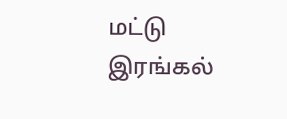மட்டு
இரங்கல்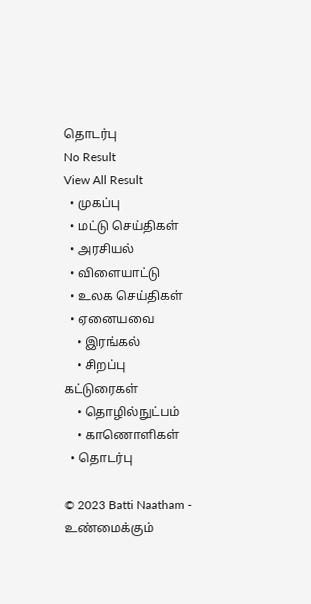தொடர்பு
No Result
View All Result
  • முகப்பு
  • மட்டு செய்திகள்
  • அரசியல்
  • விளையாட்டு
  • உலக செய்திகள்
  • ஏனையவை
    • இரங்கல்
    • சிறப்பு கட்டுரைகள்
    • தொழில்நுட்பம்
    • காணொளிகள்
  • தொடர்பு

© 2023 Batti Naatham - உண்மைக்கும்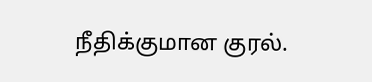நீதிக்குமான குரல்.